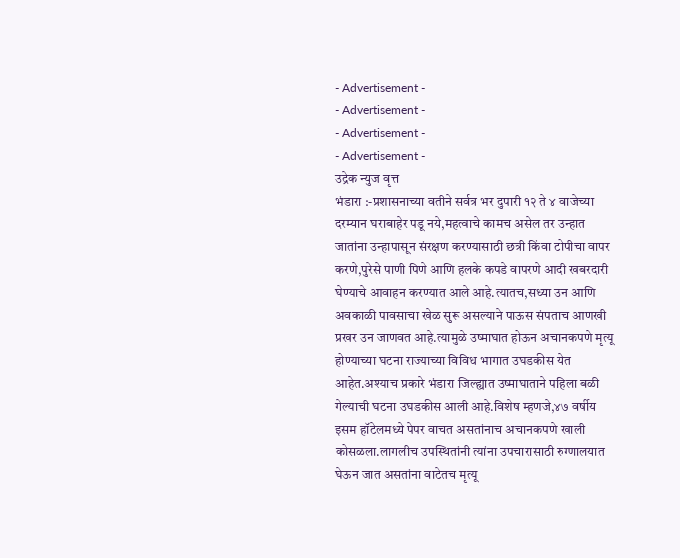- Advertisement -
- Advertisement -
- Advertisement -
- Advertisement -
उद्रेक न्युज वृत्त
भंडारा :-प्रशासनाच्या वतीने सर्वत्र भर दुपारी १२ ते ४ वाजेच्या दरम्यान घराबाहेर पडू नये,महत्वाचे कामच असेल तर उन्हात जातांना उन्हापासून संरक्षण करण्यासाठी छत्री किंवा टोपीचा वापर करणे,पुरेसे पाणी पिणे आणि हलके कपडे वापरणे आदी खबरदारी घेण्याचे आवाहन करण्यात आले आहे.त्यातच,सध्या उन आणि अवकाळी पावसाचा खेळ सुरू असल्याने पाऊस संपताच आणखी प्रखर उन जाणवत आहे.त्यामुळे उष्माघात होऊन अचानकपणे मृत्यू होण्याच्या घटना राज्याच्या विविध भागात उघडकीस येत आहेत.अश्याच प्रकारे भंडारा जिल्ह्यात उष्माघाताने पहिला बळी गेल्याची घटना उघडकीस आली आहे.विशेष म्हणजे,४७ वर्षीय इसम हॉटेलमध्ये पेपर वाचत असतांनाच अचानकपणे खाली कोसळला.लागलीच उपस्थितांनी त्यांना उपचारासाठी रुग्णालयात घेऊन जात असतांना वाटेतच मृत्यू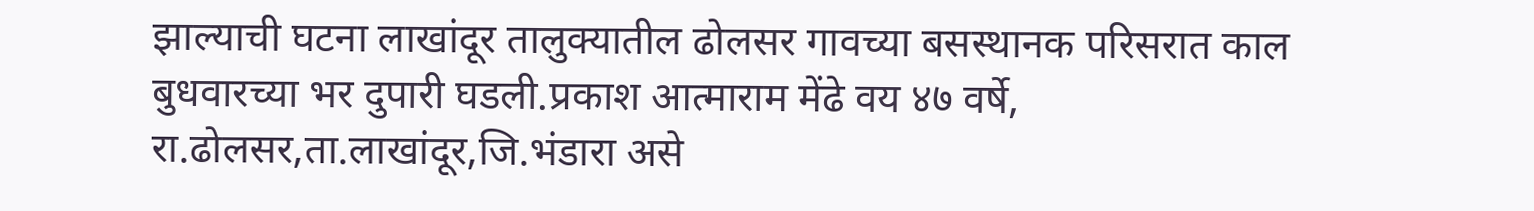झाल्याची घटना लाखांदूर तालुक्यातील ढोलसर गावच्या बसस्थानक परिसरात काल बुधवारच्या भर दुपारी घडली.प्रकाश आत्माराम मेंढे वय ४७ वर्षे, रा.ढोलसर,ता.लाखांदूर,जि.भंडारा असे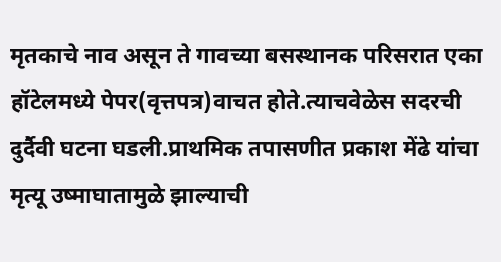मृतकाचे नाव असून ते गावच्या बसस्थानक परिसरात एका हॉटेलमध्ये पेपर(वृत्तपत्र)वाचत होते.त्याचवेळेस सदरची दुर्दैवी घटना घडली.प्राथमिक तपासणीत प्रकाश मेंढे यांचा मृत्यू उष्माघातामुळे झाल्याची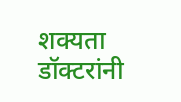शक्यता डॉक्टरांनी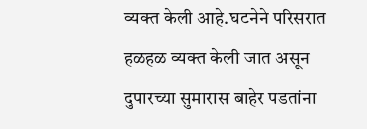व्यक्त केली आहे.घटनेने परिसरात हळहळ व्यक्त केली जात असून दुपारच्या सुमारास बाहेर पडतांना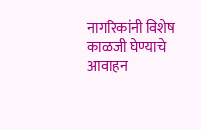नागरिकांनी विशेष काळजी घेण्याचे आवाहन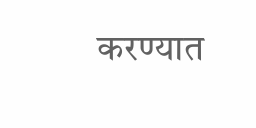करण्यात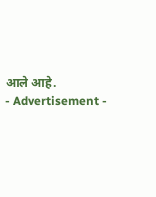आले आहे.
- Advertisement -